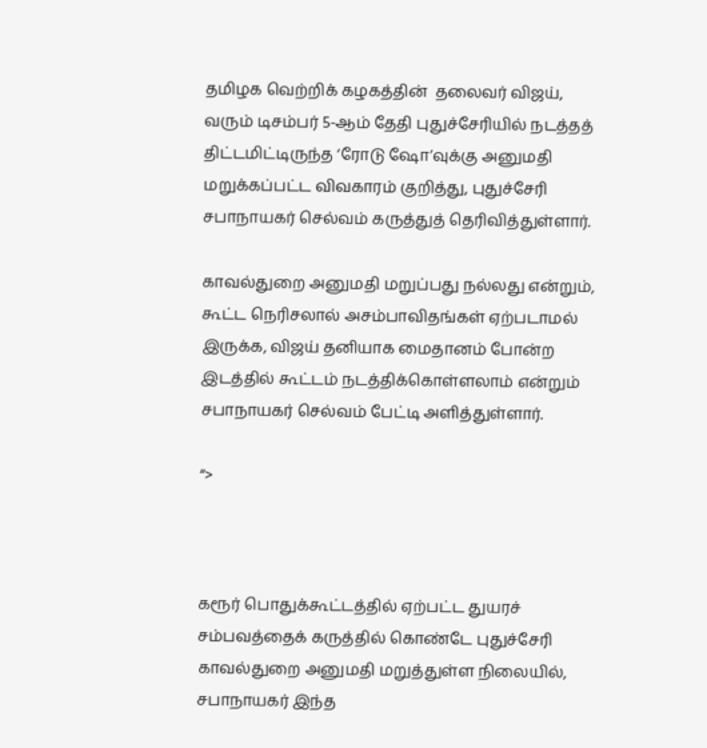தமிழக வெற்றிக் கழகத்தின்  தலைவர் விஜய், வரும் டிசம்பர் 5-ஆம் தேதி புதுச்சேரியில் நடத்தத் திட்டமிட்டிருந்த ‘ரோடு ஷோ’வுக்கு அனுமதி மறுக்கப்பட்ட விவகாரம் குறித்து, புதுச்சேரி சபாநாயகர் செல்வம் கருத்துத் தெரிவித்துள்ளார்.

காவல்துறை அனுமதி மறுப்பது நல்லது என்றும், கூட்ட நெரிசலால் அசம்பாவிதங்கள் ஏற்படாமல் இருக்க, விஜய் தனியாக மைதானம் போன்ற இடத்தில் கூட்டம் நடத்திக்கொள்ளலாம் என்றும் சபாநாயகர் செல்வம் பேட்டி அளித்துள்ளார்.

“>



கரூர் பொதுக்கூட்டத்தில் ஏற்பட்ட துயரச் சம்பவத்தைக் கருத்தில் கொண்டே புதுச்சேரி காவல்துறை அனுமதி மறுத்துள்ள நிலையில், சபாநாயகர் இந்த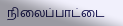நிலைப்பாட்டை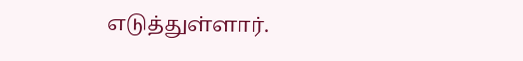எடுத்துள்ளார்.